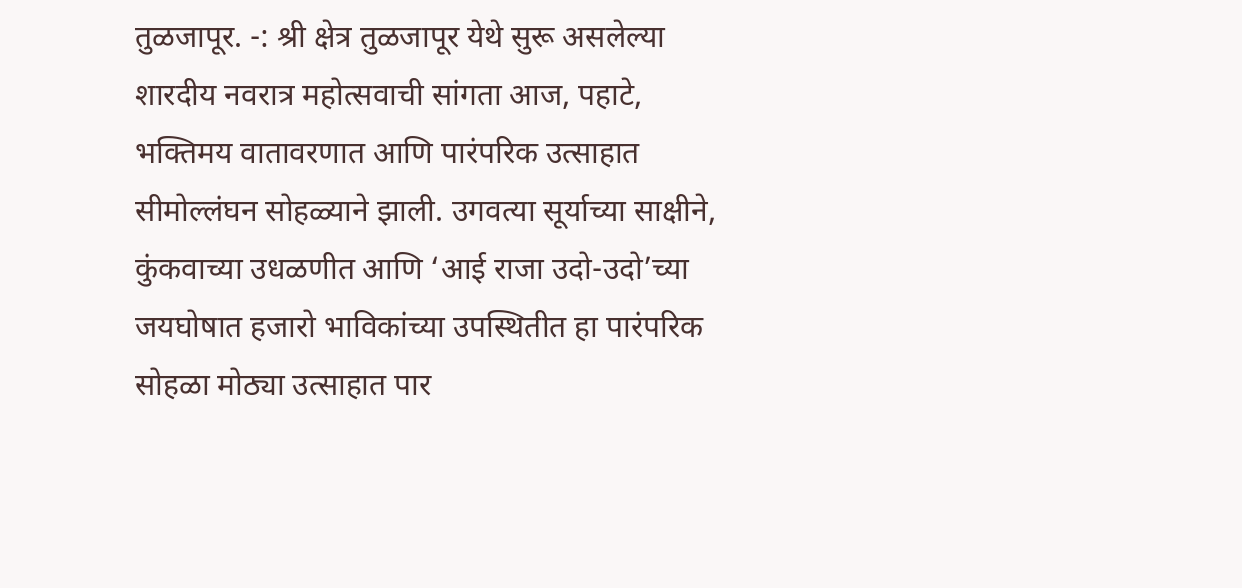तुळजापूर. -: श्री क्षेत्र तुळजापूर येथे सुरू असलेल्या शारदीय नवरात्र महोत्सवाची सांगता आज, पहाटे, भक्तिमय वातावरणात आणि पारंपरिक उत्साहात सीमोल्लंघन सोहळ्याने झाली. उगवत्या सूर्याच्या साक्षीने, कुंकवाच्या उधळणीत आणि ‘आई राजा उदो-उदो’च्या जयघोषात हजारो भाविकांच्या उपस्थितीत हा पारंपरिक सोहळा मोठ्या उत्साहात पार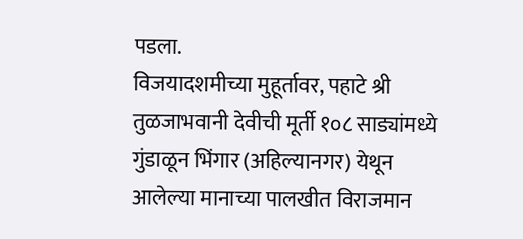पडला.
विजयादशमीच्या मुहूर्तावर, पहाटे श्री तुळजाभवानी देवीची मूर्ती १०८ साड्यांमध्ये गुंडाळून भिंगार (अहिल्यानगर) येथून आलेल्या मानाच्या पालखीत विराजमान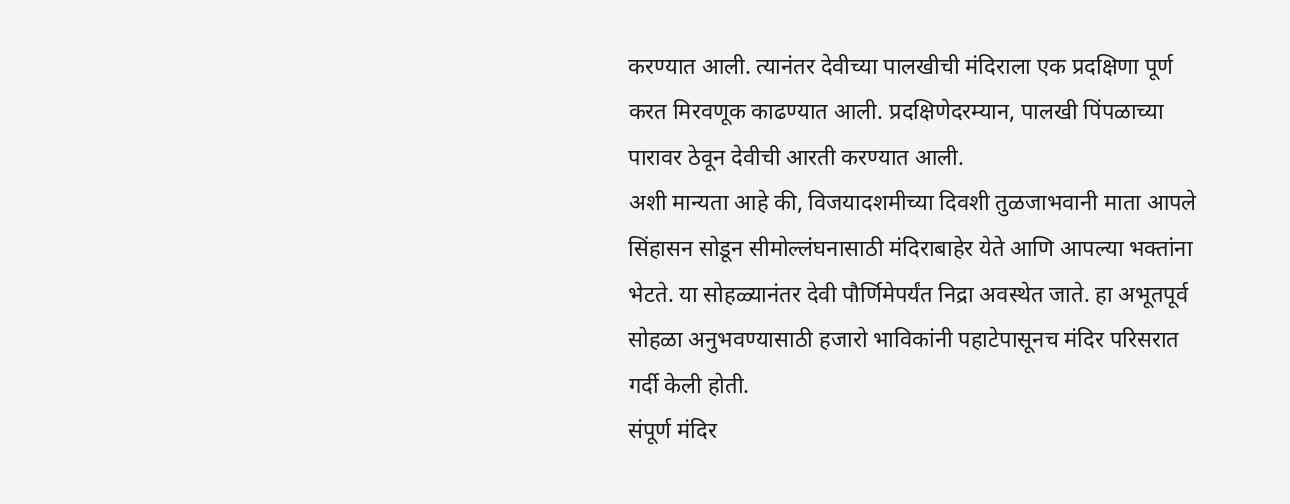करण्यात आली. त्यानंतर देवीच्या पालखीची मंदिराला एक प्रदक्षिणा पूर्ण करत मिरवणूक काढण्यात आली. प्रदक्षिणेदरम्यान, पालखी पिंपळाच्या पारावर ठेवून देवीची आरती करण्यात आली.
अशी मान्यता आहे की, विजयादशमीच्या दिवशी तुळजाभवानी माता आपले सिंहासन सोडून सीमोल्लंघनासाठी मंदिराबाहेर येते आणि आपल्या भक्तांना भेटते. या सोहळ्यानंतर देवी पौर्णिमेपर्यंत निद्रा अवस्थेत जाते. हा अभूतपूर्व सोहळा अनुभवण्यासाठी हजारो भाविकांनी पहाटेपासूनच मंदिर परिसरात गर्दी केली होती.
संपूर्ण मंदिर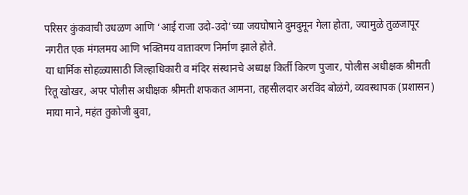परिसर कुंकवाची उधळण आणि ‘आई राजा उदो-उदो’च्या जयघोषाने दुमदुमून गेला होता, ज्यामुळे तुळजापूर नगरीत एक मंगलमय आणि भक्तिमय वातावरण निर्माण झाले होते.
या धार्मिक सोहळ्यासाठी जिल्हाधिकारी व मंदिर संस्थानचे अध्यक्ष किर्ती किरण पुजार, पोलीस अधीक्षक श्रीमती रितू खोखर, अपर पोलीस अधीक्षक श्रीमती शफकत आमना, तहसीलदार अरविंद बोळंगे, व्यवस्थापक (प्रशासन) माया माने, महंत तुकोजी बुवा,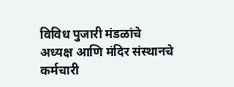विविध पुजारी मंडळांचे अध्यक्ष आणि मंदिर संस्थानचे कर्मचारी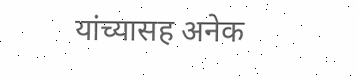यांच्यासह अनेक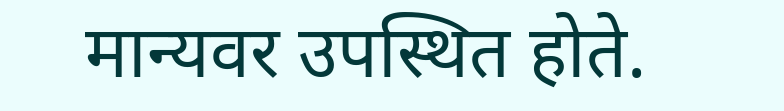मान्यवर उपस्थित होते.